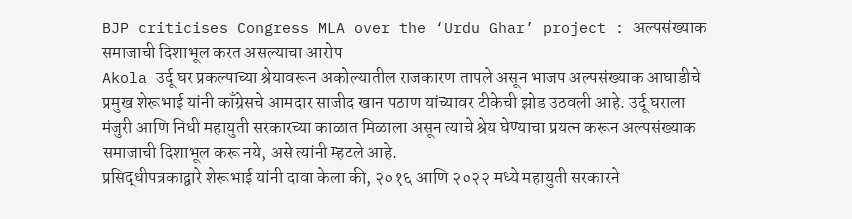BJP criticises Congress MLA over the ‘Urdu Ghar’ project : अल्पसंख्याक समाजाची दिशाभूल करत असल्याचा आरोप
Akola उर्दू घर प्रकल्पाच्या श्रेयावरून अकोल्यातील राजकारण तापले असून भाजप अल्पसंख्याक आघाडीचे प्रमुख शेरूभाई यांनी काँग्रेसचे आमदार साजीद खान पठाण यांच्यावर टीकेची झोड उठवली आहे. उर्दू घराला मंजुरी आणि निधी महायुती सरकारच्या काळात मिळाला असून त्याचे श्रेय घेण्याचा प्रयत्न करून अल्पसंख्याक समाजाची दिशाभूल करू नये, असे त्यांनी म्हटले आहे.
प्रसिद्धीपत्रकाद्वारे शेरूभाई यांनी दावा केला की, २०१६ आणि २०२२ मध्ये महायुती सरकारने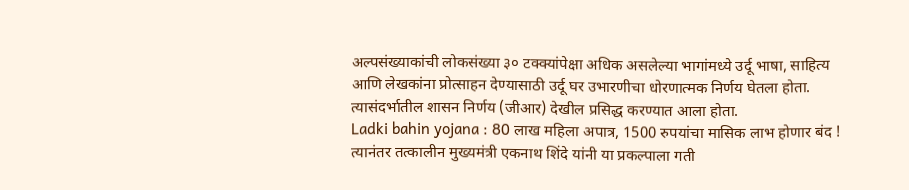अल्पसंख्याकांची लोकसंख्या ३० टक्क्यांपेक्षा अधिक असलेल्या भागांमध्ये उर्दू भाषा, साहित्य आणि लेखकांना प्रोत्साहन देण्यासाठी उर्दू घर उभारणीचा धोरणात्मक निर्णय घेतला होता. त्यासंदर्भातील शासन निर्णय (जीआर) देखील प्रसिद्ध करण्यात आला होता.
Ladki bahin yojana : 80 लाख महिला अपात्र, 1500 रुपयांचा मासिक लाभ होणार बंद !
त्यानंतर तत्कालीन मुख्यमंत्री एकनाथ शिंदे यांनी या प्रकल्पाला गती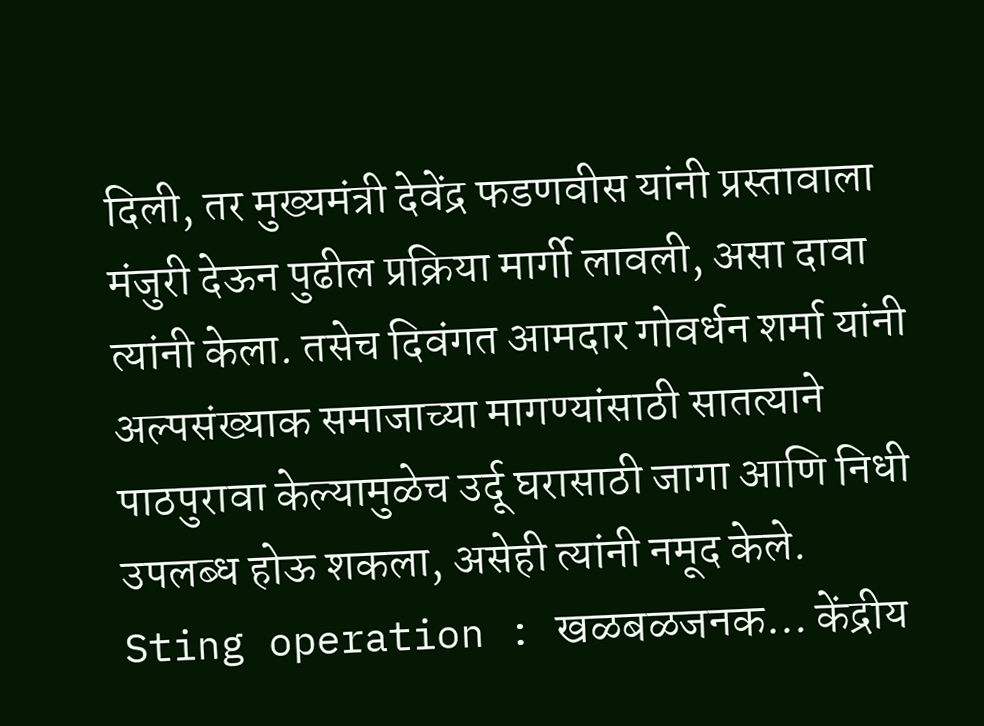दिली, तर मुख्यमंत्री देवेंद्र फडणवीस यांनी प्रस्तावाला मंजुरी देऊन पुढील प्रक्रिया मार्गी लावली, असा दावा त्यांनी केला. तसेच दिवंगत आमदार गोवर्धन शर्मा यांनी अल्पसंख्याक समाजाच्या मागण्यांसाठी सातत्याने पाठपुरावा केल्यामुळेच उर्दू घरासाठी जागा आणि निधी उपलब्ध होऊ शकला, असेही त्यांनी नमूद केले.
Sting operation : खळबळजनक… केंद्रीय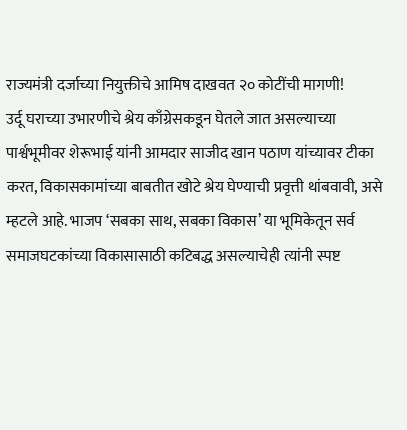राज्यमंत्री दर्जाच्या नियुक्तीचे आमिष दाखवत २० कोटींची मागणी!
उर्दू घराच्या उभारणीचे श्रेय काँग्रेसकडून घेतले जात असल्याच्या पार्श्वभूमीवर शेरूभाई यांनी आमदार साजीद खान पठाण यांच्यावर टीका करत, विकासकामांच्या बाबतीत खोटे श्रेय घेण्याची प्रवृत्ती थांबवावी, असे म्हटले आहे. भाजप ‘सबका साथ, सबका विकास’ या भूमिकेतून सर्व समाजघटकांच्या विकासासाठी कटिबद्ध असल्याचेही त्यांनी स्पष्ट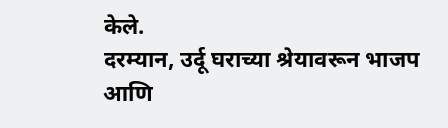केले.
दरम्यान, उर्दू घराच्या श्रेयावरून भाजप आणि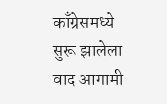काँग्रेसमध्ये सुरू झालेला वाद आगामी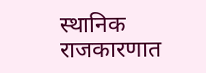स्थानिक राजकारणात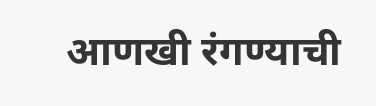आणखी रंगण्याची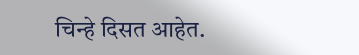चिन्हे दिसत आहेत.